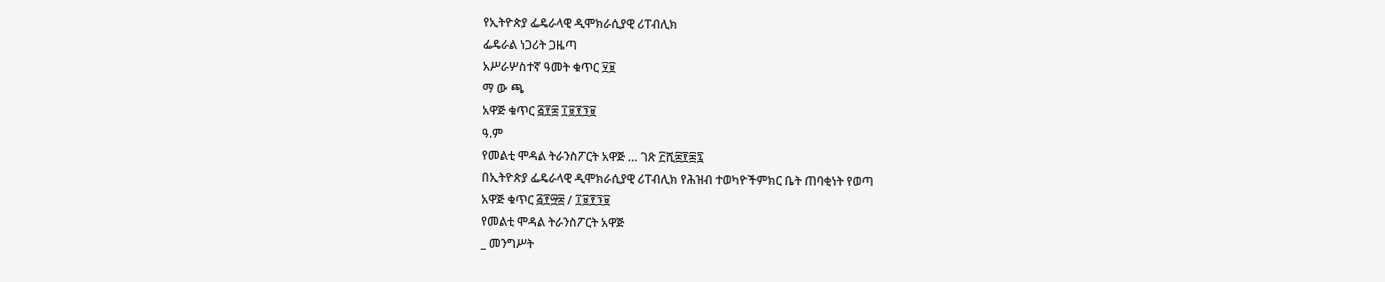የኢትዮጵያ ፌዴራላዊ ዲሞክራሲያዊ ሪፐብሊክ
ፌዴራል ነጋሪት ጋዜጣ
አሥራሦስተኛ ዓመት ቁጥር ፶፱
ማ ው ጫ
አዋጅ ቁጥር ፭፻፰ ፲፱፻፺፱
ዓ.ም
የመልቲ ሞዳል ትራንስፖርት አዋጅ … ገጽ ፫ሺ፰፻፷፯
በኢትዮጵያ ፌዴራላዊ ዲሞክራሲያዊ ሪፐብሊክ የሕዝብ ተወካዮችምክር ቤት ጠባቂነት የወጣ
አዋጅ ቁጥር ፭፻፵፰ / ፲፱፻፺፱
የመልቲ ሞዳል ትራንስፖርት አዋጅ
_ መንግሥት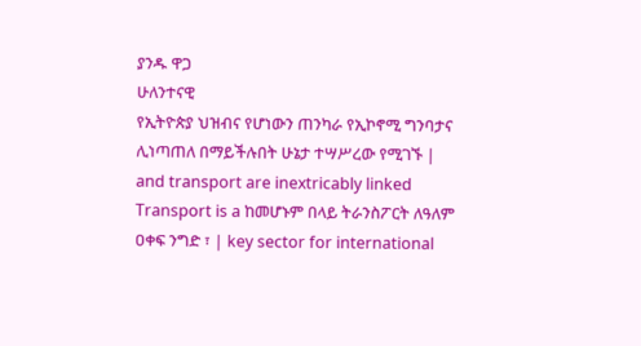ያንዱ ዋጋ
ሁለንተናዊ
የኢትዮጵያ ህዝብና የሆነውን ጠንካራ የኢኮኖሚ ግንባታና ሊነጣጠለ በማይችሉበት ሁኔታ ተሣሥረው የሚገኙ | and transport are inextricably linked Transport is a ከመሆኑም በላይ ትራንስፖርት ለዓለም ዐቀፍ ንግድ ፣ | key sector for international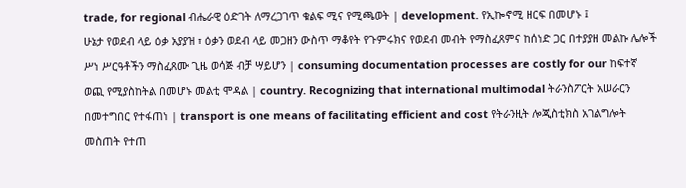trade, for regional ብሔራዊ ዕድገት ለማረጋገጥ ቁልፍ ሚና የሚጫወት | development. የኢኰኖሚ ዘርፍ በመሆኑ ፤
ሁኔታ የወደብ ላይ ዕቃ አያያዝ ፣ ዕቃን ወደብ ላይ መጋዘን ውስጥ ማቆየት የጉምሩክና የወደብ መብት የማስፈጸምና ከሰነድ ጋር በተያያዘ መልኩ ሌሎች ሥነ ሥርዓቶችን ማስፈጸሙ ጊዜ ወሳጅ ብቻ ሣይሆን | consuming documentation processes are costly for our ከፍተኛ ወጪ የሚያስከትል በመሆኑ መልቲ ሞዳል | country. Recognizing that international multimodal ትራንስፖርት አሠራርን በመተግበር የተፋጠነ | transport is one means of facilitating efficient and cost የትራንዚት ሎጂስቲክስ አገልግሎት መስጠት የተጠ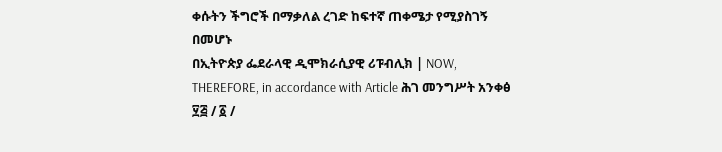ቀሱትን ችግሮች በማቃለል ረገድ ከፍተኛ ጠቀሜታ የሚያስገኝ በመሆኑ
በኢትዮጵያ ፌደራላዊ ዲሞክራሲያዊ ሪፑብሊክ | NOW, THEREFORE, in accordance with Article ሕገ መንግሥት አንቀፅ ፶፭ / ፩ /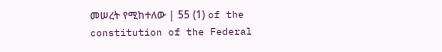መሠረት የሚከተለው | 55 (1) of the constitution of the Federal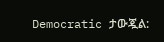Democratic ታውጇል: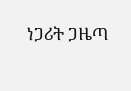ነጋሪት ጋዜጣ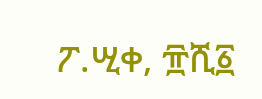ፖ.ሢቀ, ፹ሺ፩